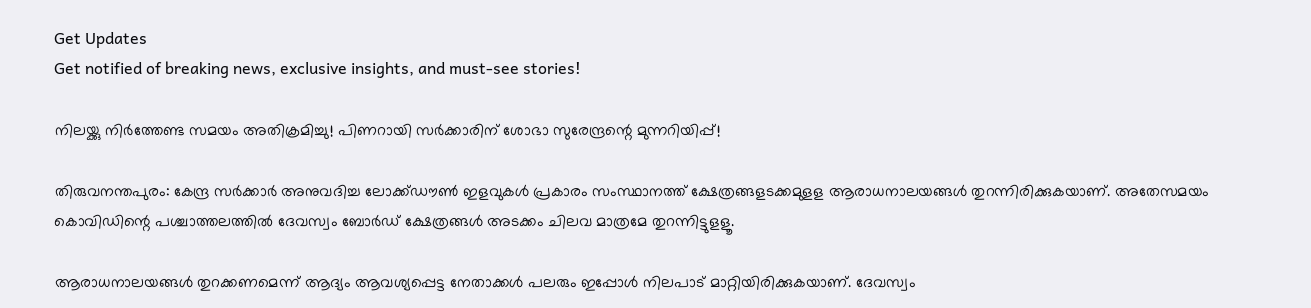Get Updates
Get notified of breaking news, exclusive insights, and must-see stories!

നിലയ്ക്കു നിര്‍ത്തേണ്ട സമയം അതിക്രമിച്ചു! പിണറായി സർക്കാരിന് ശോഭാ സുരേന്ദ്രന്റെ മുന്നറിയിപ്പ്!

തിരുവനന്തപുരം: കേന്ദ്ര സര്‍ക്കാര്‍ അനുവദിച്ച ലോക്ക്ഡൗണ്‍ ഇളവുകള്‍ പ്രകാരം സംസ്ഥാനത്ത് ക്ഷേത്രങ്ങളടക്കമുളള ആരാധനാലയങ്ങള്‍ തുറന്നിരിക്കുകയാണ്. അതേസമയം കൊവിഡിന്റെ പശ്ചാത്തലത്തില്‍ ദേവസ്വം ബോര്‍ഡ് ക്ഷേത്രങ്ങള്‍ അടക്കം ചിലവ മാത്രമേ തുറന്നിട്ടുളളൂ.

ആരാധനാലയങ്ങള്‍ തുറക്കണമെന്ന് ആദ്യം ആവശ്യപ്പെട്ട നേതാക്കള്‍ പലരും ഇപ്പോള്‍ നിലപാട് മാറ്റിയിരിക്കുകയാണ്. ദേവസ്വം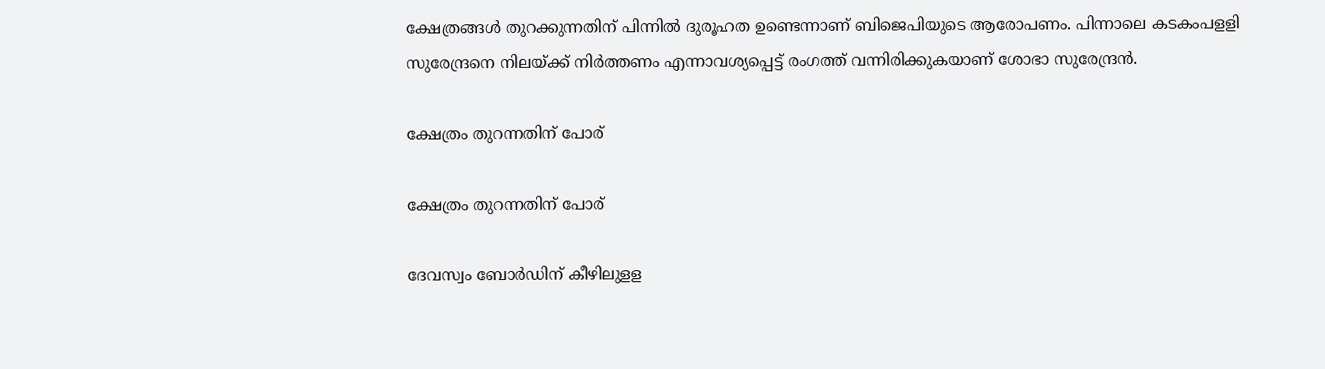ക്ഷേത്രങ്ങള്‍ തുറക്കുന്നതിന് പിന്നില്‍ ദുരൂഹത ഉണ്ടെന്നാണ് ബിജെപിയുടെ ആരോപണം. പിന്നാലെ കടകംപളളി സുരേന്ദ്രനെ നിലയ്ക്ക് നിര്‍ത്തണം എന്നാവശ്യപ്പെട്ട് രംഗത്ത് വന്നിരിക്കുകയാണ് ശോഭാ സുരേന്ദ്രന്‍.

ക്ഷേത്രം തുറന്നതിന് പോര്

ക്ഷേത്രം തുറന്നതിന് പോര്

ദേവസ്വം ബോര്‍ഡിന് കീഴിലുളള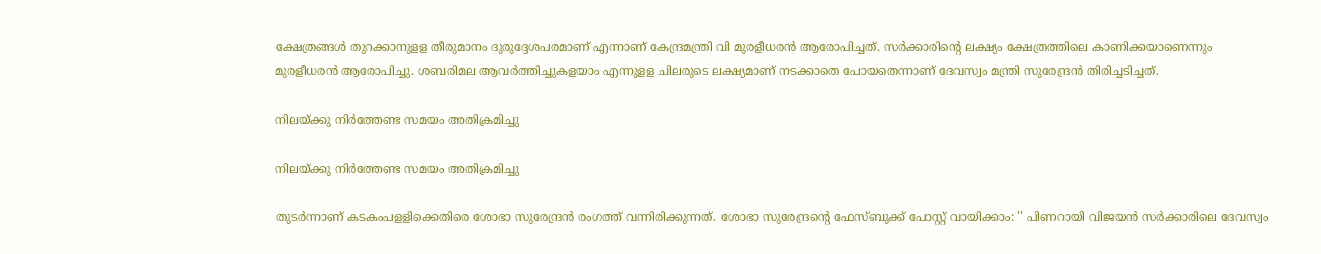ക്ഷേത്രങ്ങള്‍ തുറക്കാനുളള തീരുമാനം ദുരുദ്ദേശപരമാണ് എന്നാണ് കേന്ദ്രമന്ത്രി വി മുരളീധരന്‍ ആരോപിച്ചത്. സര്‍ക്കാരിന്റെ ലക്ഷ്യം ക്ഷേത്രത്തിലെ കാണിക്കയാണെന്നും മുരളീധരന്‍ ആരോപിച്ചു. ശബരിമല ആവര്‍ത്തിച്ചുകളയാം എന്നുളള ചിലരുടെ ലക്ഷ്യമാണ് നടക്കാതെ പോയതെന്നാണ് ദേവസ്വം മന്ത്രി സുരേന്ദ്രന്‍ തിരിച്ചടിച്ചത്.

നിലയ്ക്കു നിര്‍ത്തേണ്ട സമയം അതിക്രമിച്ചു

നിലയ്ക്കു നിര്‍ത്തേണ്ട സമയം അതിക്രമിച്ചു

തുടര്‍ന്നാണ് കടകംപളളിക്കെതിരെ ശോഭാ സുരേന്ദ്രന്‍ രംഗത്ത് വന്നിരിക്കുന്നത്. ശോഭാ സുരേന്ദ്രന്റെ ഫേസ്ബുക്ക് പോസ്റ്റ് വായിക്കാം: '' പിണറായി വിജയന്‍ സര്‍ക്കാരിലെ ദേവസ്വം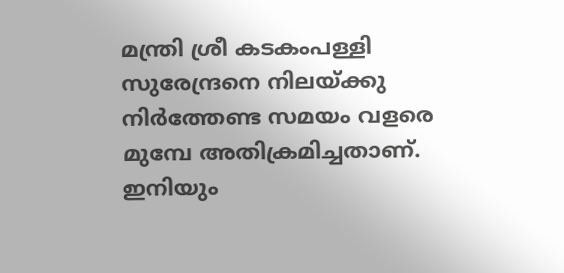മന്ത്രി ശ്രീ കടകംപള്ളി സുരേന്ദ്രനെ നിലയ്ക്കു നിര്‍ത്തേണ്ട സമയം വളരെ മുമ്പേ അതിക്രമിച്ചതാണ്. ഇനിയും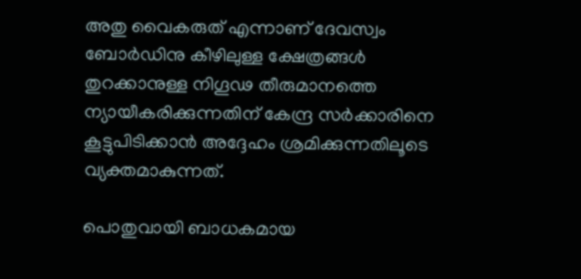അതു വൈകരുത് എന്നാണ് ദേവസ്വം ബോര്‍ഡിനു കീഴിലുള്ള ക്ഷേത്രങ്ങള്‍ തുറക്കാനുള്ള നിഗൂഢ തീരുമാനത്തെ ന്യായീകരിക്കുന്നതിന് കേന്ദ്ര സര്‍ക്കാരിനെ കൂട്ടുപിടിക്കാന്‍ അദ്ദേഹം ശ്രമിക്കുന്നതിലൂടെ വ്യക്തമാകുന്നത്.

പൊതുവായി ബാധകമായ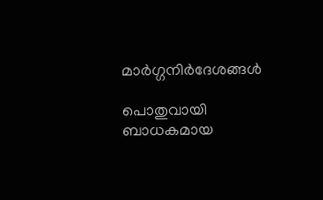മാര്‍ഗ്ഗനിര്‍ദേശങ്ങൾ

പൊതുവായി ബാധകമായ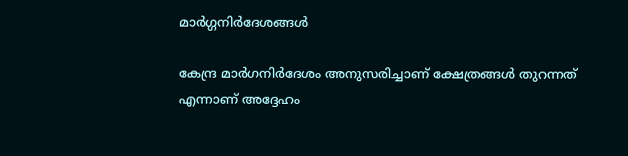മാര്‍ഗ്ഗനിര്‍ദേശങ്ങൾ

കേന്ദ്ര മാര്‍ഗനിര്‍ദേശം അനുസരിച്ചാണ് ക്ഷേത്രങ്ങള്‍ തുറന്നത് എന്നാണ് അദ്ദേഹം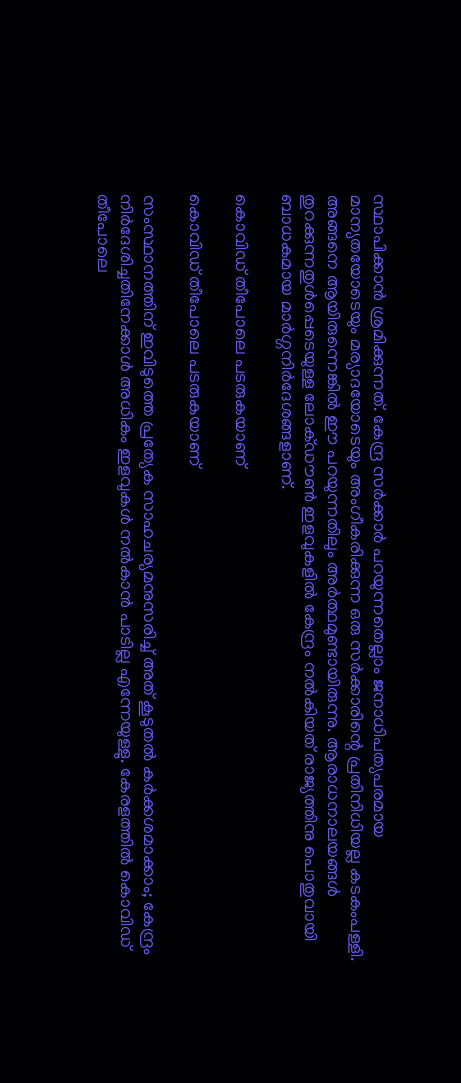സ്ഥാപിക്കാന്‍ ശ്രമിക്കുന്നത്. കേന്ദ്ര സര്‍ക്കാര്‍ പറയുന്നതെല്ലാം ജനാധിപത്യപരമായ മാന്യതയോടെയും മര്യാദയോടെയും അംഗീകരിക്കുന്ന ഒരു സര്‍ക്കാരിന്റെ പ്രതിനിധിയല്ല കടകംപള്ളി. അങ്ങനെ ആയിരുന്നെങ്കില്‍ ഈ പറയുന്നതിലും അര്‍ത്ഥമുണ്ടായിരുന്നു. ആരാധനാലയങ്ങള്‍ തുറക്കുന്നതുള്‍പ്പെടെയുള്ള ലോക്ഡൗണ്‍ ഇളവുകളില്‍ കേന്ദ്രം നല്‍കിയത് രാജ്യത്തിനു പൊതുവായി ബാധകമായ മാര്‍ഗ്ഗനിര്‍ദേശങ്ങളാണ്.

കൊവിഡ് തീപോലെ പടരുകയാണ്

കൊവിഡ് തീപോലെ പടരുകയാണ്

സംസ്ഥാനത്തിന് ഇവിടുത്തെ പ്രത്യേക സാഹചര്യമനുസരിച്ച് അത് കൂടുതല്‍ കര്‍ക്കശമാക്കാം; കേന്ദ്രം നിര്‍ദേശിച്ചതിനേക്കാള്‍ അധികം ഇളവുകള്‍ നല്‍കാന്‍ പാടില്ല എന്നേയുള്ളു. കേരളത്തില്‍ കൊവിഡ് തീപോലെ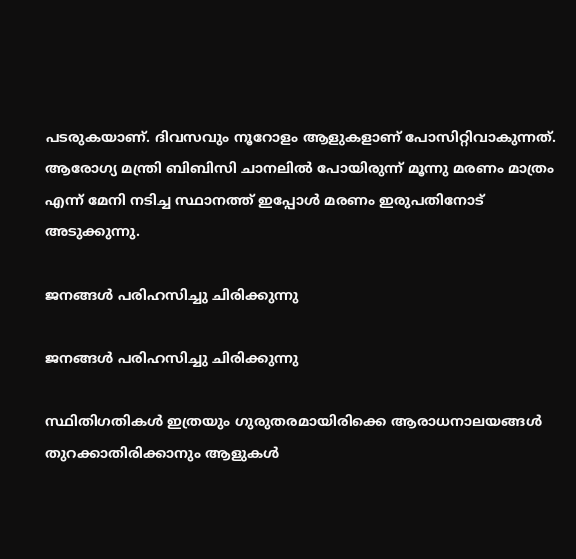പടരുകയാണ്. ദിവസവും നൂറോളം ആളുകളാണ് പോസിറ്റിവാകുന്നത്. ആരോഗ്യ മന്ത്രി ബിബിസി ചാനലില്‍ പോയിരുന്ന് മൂന്നു മരണം മാത്രം എന്ന് മേനി നടിച്ച സ്ഥാനത്ത് ഇപ്പോള്‍ മരണം ഇരുപതിനോട് അടുക്കുന്നു.

ജനങ്ങള്‍ പരിഹസിച്ചു ചിരിക്കുന്നു

ജനങ്ങള്‍ പരിഹസിച്ചു ചിരിക്കുന്നു

സ്ഥിതിഗതികള്‍ ഇത്രയും ഗുരുതരമായിരിക്കെ ആരാധനാലയങ്ങള്‍ തുറക്കാതിരിക്കാനും ആളുകള്‍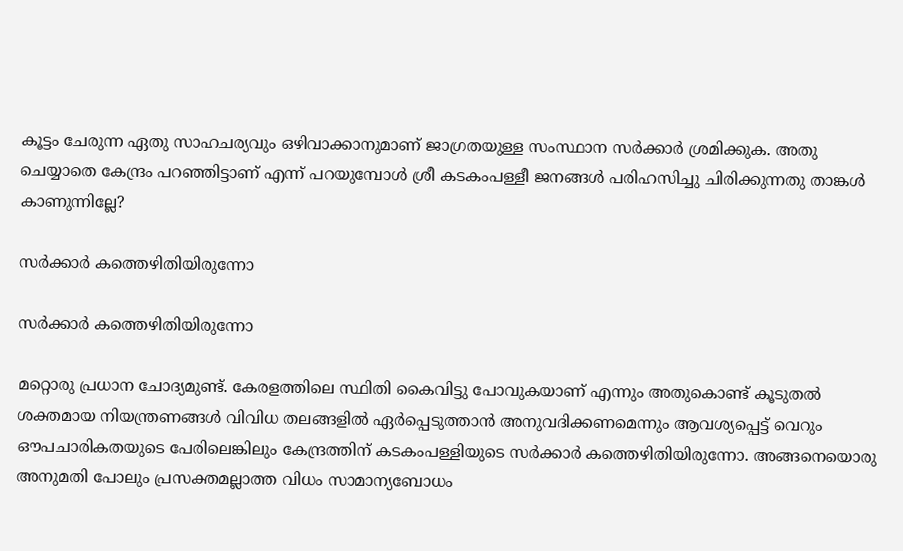കൂട്ടം ചേരുന്ന ഏതു സാഹചര്യവും ഒഴിവാക്കാനുമാണ് ജാഗ്രതയുള്ള സംസ്ഥാന സര്‍ക്കാര്‍ ശ്രമിക്കുക. അതു ചെയ്യാതെ കേന്ദ്രം പറഞ്ഞിട്ടാണ് എന്ന് പറയുമ്പോള്‍ ശ്രീ കടകംപള്ളീ ജനങ്ങള്‍ പരിഹസിച്ചു ചിരിക്കുന്നതു താങ്കള്‍ കാണുന്നില്ലേ?

സര്‍ക്കാര്‍ കത്തെഴിതിയിരുന്നോ

സര്‍ക്കാര്‍ കത്തെഴിതിയിരുന്നോ

മറ്റൊരു പ്രധാന ചോദ്യമുണ്ട്. കേരളത്തിലെ സ്ഥിതി കൈവിട്ടു പോവുകയാണ് എന്നും അതുകൊണ്ട് കൂടുതല്‍ ശക്തമായ നിയന്ത്രണങ്ങള്‍ വിവിധ തലങ്ങളില്‍ ഏര്‍പ്പെടുത്താന്‍ അനുവദിക്കണമെന്നും ആവശ്യപ്പെട്ട് വെറും ഔപചാരികതയുടെ പേരിലെങ്കിലും കേന്ദ്രത്തിന് കടകംപള്ളിയുടെ സര്‍ക്കാര്‍ കത്തെഴിതിയിരുന്നോ. അങ്ങനെയൊരു അനുമതി പോലും പ്രസക്തമല്ലാത്ത വിധം സാമാന്യബോധം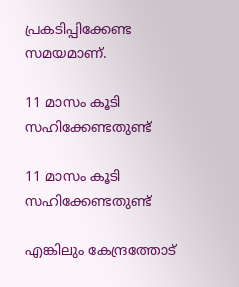പ്രകടിപ്പിക്കേണ്ട സമയമാണ്.

11 മാസം കൂടി സഹിക്കേണ്ടതുണ്ട്

11 മാസം കൂടി സഹിക്കേണ്ടതുണ്ട്

എങ്കിലും കേന്ദ്രത്തോട്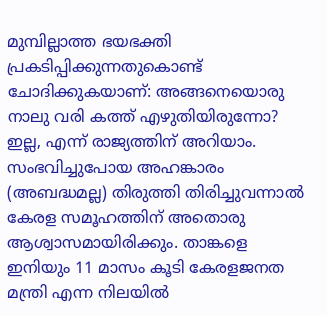മുമ്പില്ലാത്ത ഭയഭക്തി പ്രകടിപ്പിക്കുന്നതുകൊണ്ട് ചോദിക്കുകയാണ്: അങ്ങനെയൊരു നാലു വരി കത്ത് എഴുതിയിരുന്നോ? ഇല്ല, എന്ന് രാജ്യത്തിന് അറിയാം. സംഭവിച്ചുപോയ അഹങ്കാരം (അബദ്ധമല്ല) തിരുത്തി തിരിച്ചുവന്നാല്‍ കേരള സമൂഹത്തിന് അതൊരു ആശ്വാസമായിരിക്കും. താങ്കളെ ഇനിയും 11 മാസം കൂടി കേരളജനത മന്ത്രി എന്ന നിലയില്‍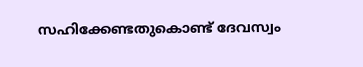സഹിക്കേണ്ടതുകൊണ്ട് ദേവസ്വം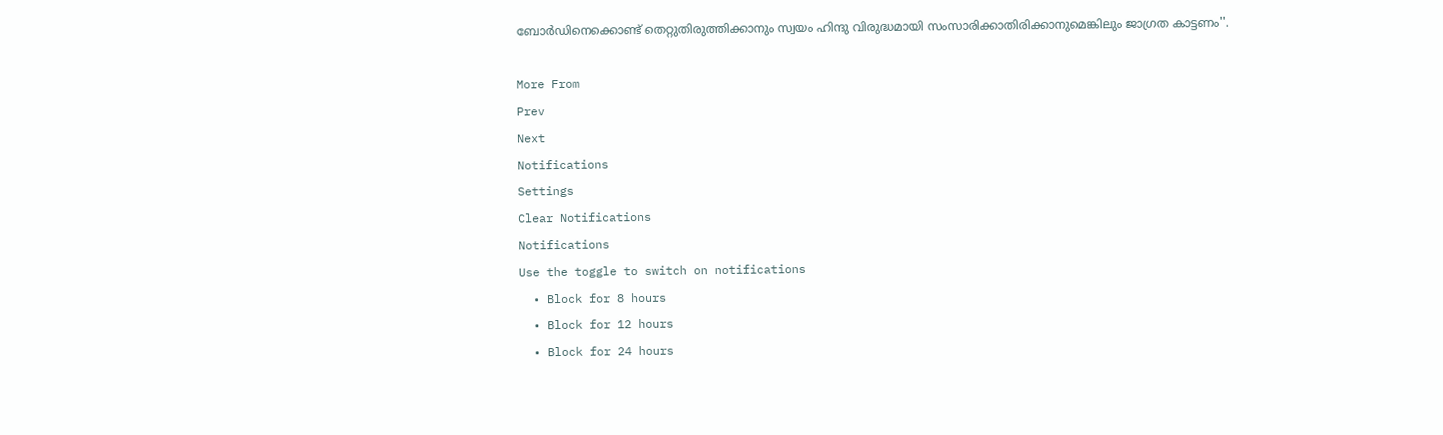ബോര്‍ഡിനെക്കൊണ്ട് തെറ്റുതിരുത്തിക്കാനും സ്വയം ഹിന്ദു വിരുദ്ധമായി സംസാരിക്കാതിരിക്കാനുമെങ്കിലും ജാഗ്രത കാട്ടണം''.

More From
Prev
Next
Notifications
Settings
Clear Notifications
Notifications
Use the toggle to switch on notifications
  • Block for 8 hours
  • Block for 12 hours
  • Block for 24 hours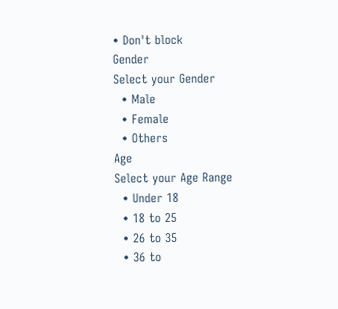• Don't block
Gender
Select your Gender
  • Male
  • Female
  • Others
Age
Select your Age Range
  • Under 18
  • 18 to 25
  • 26 to 35
  • 36 to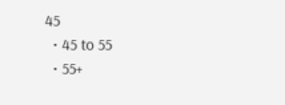45
  • 45 to 55
  • 55+